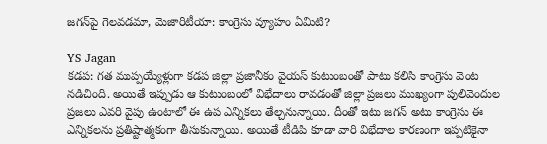జగన్‌పై గెలవడమా, మెజారిటీయా: కాంగ్రెసు వ్యూహం ఏమిటి?

YS Jagan
కడప: గత ముప్పయ్యేళ్లుగా కడప జిల్లా ప్రజానీకం వైయస్ కుటుంబంతో పాటు కలిసి కాంగ్రెసు వెంట నడిచింది. అయితే ఇప్పుడు ఆ కుటుంబంలో విభేదాలు రావడంతో జిల్లా ప్రజలు ముఖ్యంగా పులివెందుల ప్రజలు ఎవరి వైపు ఉంటాలో ఈ ఉప ఎన్నికలు తేల్చనున్నాయి. దీంతో ఇటు జగన్ అటు కాంగ్రెసు ఈ ఎన్నికలను ప్రతిష్టాత్మకంగా తీసుకున్నాయి. అయితే టీడిపి కూడా వారి విభేదాల కారణంగా ఇప్పటికైనా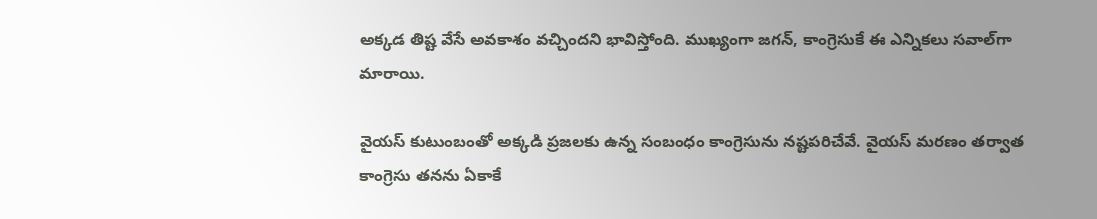అక్కడ తిష్ట వేసే అవకాశం వచ్చిందని భావిస్తోంది. ముఖ్యంగా జగన్, కాంగ్రెసుకే ఈ ఎన్నికలు సవాల్‌గా మారాయి.

వైయస్ కుటుంబంతో అక్కడి ప్రజలకు ఉన్న సంబంధం కాంగ్రెసును నష్టపరిచేవే. వైయస్ మరణం తర్వాత కాంగ్రెసు తనను ఏకాకే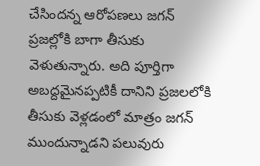చేసిందన్న ఆరోపణలు జగన్ ప్రజల్లోకి బాగా తీసుకు వెళుతున్నారు. అది పూర్తిగా అబద్దమైనప్పటికీ దానిని ప్రజలలోకి తీసుకు వెళ్లడంలో మాత్రం జగన్ ముందున్నాడని పలువురు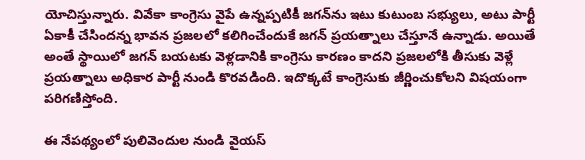యోచిస్తున్నారు. వివేకా కాంగ్రెసు వైపే ఉన్నప్పటికీ జగన్‌ను ఇటు కుటుంబ సభ్యులు, అటు పార్టీ ఏకాకీ చేసిందన్న భావన ప్రజలలో కలిగించేందుకే జగన్ ప్రయత్నాలు చేస్తూనే ఉన్నాడు. అయితే అంతే స్థాయిలో జగన్ బయటకు వెళ్లడానికి కాంగ్రెసు కారణం కాదని ప్రజలలోకి తీసుకు వెళ్లే ప్రయత్నాలు అధికార పార్టీ నుండి కొరవడింది. ఇదొక్కటే కాంగ్రెసుకు జీర్ణించుకోలని విషయంగా పరిగణిస్తోంది.

ఈ నేపథ్యంలో పులివెందుల నుండి వైయస్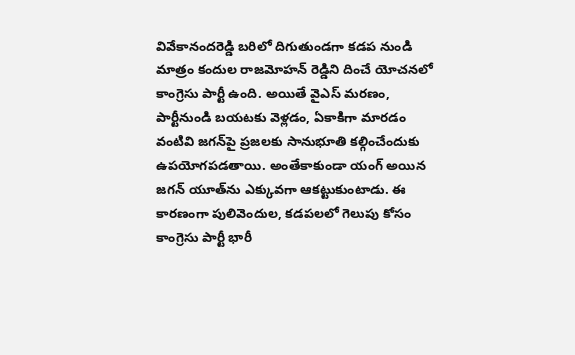వివేకానందరెడ్డి బరిలో దిగుతుండగా కడప నుండి మాత్రం కందుల రాజమోహన్ రెడ్డిని దించే యోచనలో కాంగ్రెసు పార్టీ ఉంది. అయితే వైఎస్ మరణం, పార్టీనుండి బయటకు వెళ్లడం, ఏకాకిగా మారడం వంటివి జగన్‌పై ప్రజలకు సానుభూతి కల్గించేందుకు ఉపయోగపడతాయి. అంతేకాకుండా యంగ్ అయిన జగన్ యూత్‌ను ఎక్కువగా ఆకట్టుకుంటాడు. ఈ కారణంగా పులివెందుల, కడపలలో గెలుపు కోసం కాంగ్రెసు పార్టీ భారీ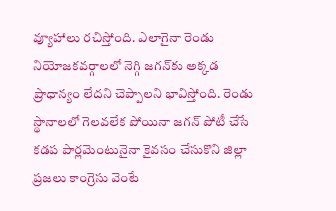వ్యూహాలు రచిస్తోంది. ఎలాగైనా రెండు నియోజకవర్గాలలో నెగ్గి జగన్‌కు అక్కడ ప్రాధాన్యం లేదని చెప్పాలని భావిస్తోంది. రెండు స్థానాలలో గెలవలేక పోయినా జగన్ పోటీ చేసే కడప పార్లమెంటునైనా కైవసం చేసుకొని జిల్లా ప్రజలు కాంగ్రెసు వెంటే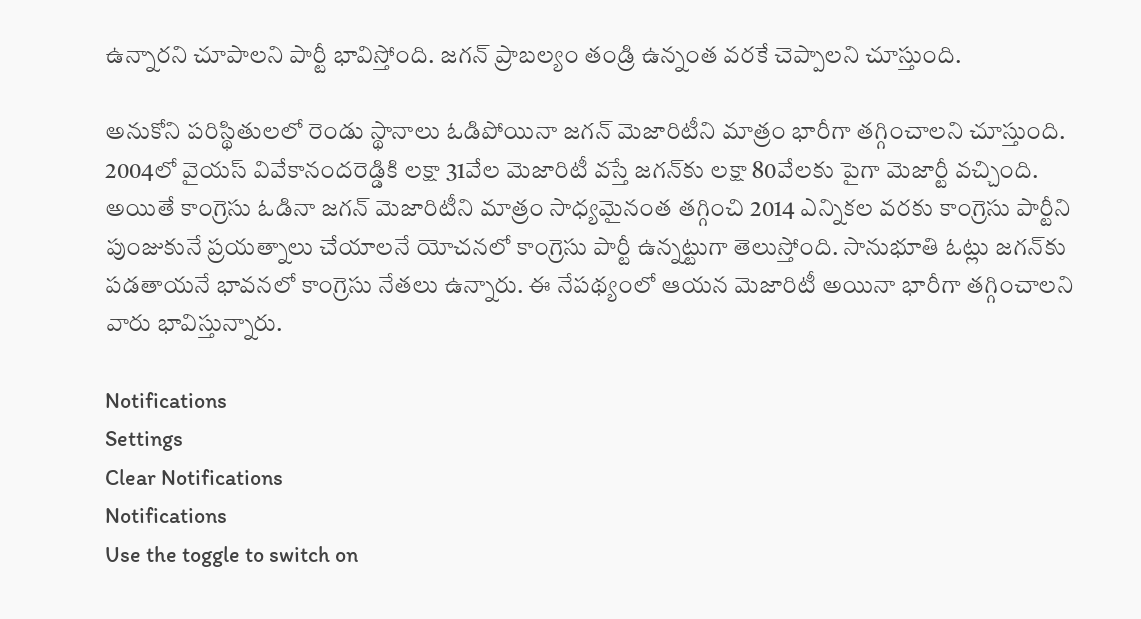ఉన్నారని చూపాలని పార్టీ భావిస్తోంది. జగన్ ప్రాబల్యం తండ్రి ఉన్నంత వరకే చెప్పాలని చూస్తుంది.

అనుకోని పరిస్థితులలో రెండు స్థానాలు ఓడిపోయినా జగన్ మెజారిటీని మాత్రం భారీగా తగ్గించాలని చూస్తుంది. 2004లో వైయస్ వివేకానందరెడ్డికి లక్షా 31వేల మెజారిటీ వస్తే జగన్‌కు లక్షా 80వేలకు పైగా మెజార్టీ వచ్చింది. అయితే కాంగ్రెసు ఓడినా జగన్ మెజారిటీని మాత్రం సాధ్యమైనంత తగ్గించి 2014 ఎన్నికల వరకు కాంగ్రెసు పార్టీని పుంజుకునే ప్రయత్నాలు చేయాలనే యోచనలో కాంగ్రెసు పార్టీ ఉన్నట్టుగా తెలుస్తోంది. సానుభూతి ఓట్లు జగన్‌కు పడతాయనే భావనలో కాంగ్రెసు నేతలు ఉన్నారు. ఈ నేపథ్యంలో ఆయన మెజారిటీ అయినా భారీగా తగ్గించాలని వారు భావిస్తున్నారు.

Notifications
Settings
Clear Notifications
Notifications
Use the toggle to switch on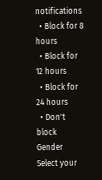notifications
  • Block for 8 hours
  • Block for 12 hours
  • Block for 24 hours
  • Don't block
Gender
Select your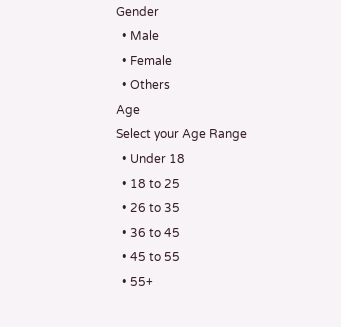Gender
  • Male
  • Female
  • Others
Age
Select your Age Range
  • Under 18
  • 18 to 25
  • 26 to 35
  • 36 to 45
  • 45 to 55
  • 55+